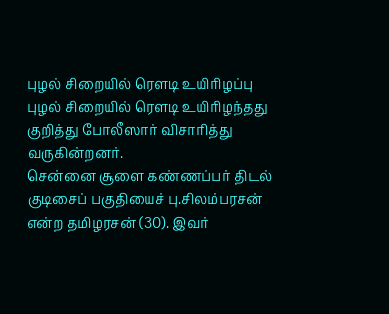புழல் சிறையில் ரெளடி உயிரிழப்பு
புழல் சிறையில் ரெளடி உயிரிழந்தது குறித்து போலீஸார் விசாரித்து வருகின்றனர்.
சென்னை சூளை கண்ணப்பர் திடல் குடிசைப் பகுதியைச் பு.சிலம்பரசன் என்ற தமிழரசன் (30). இவர்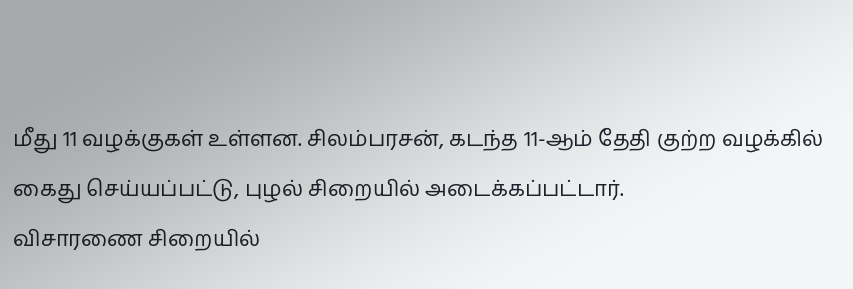மீது 11 வழக்குகள் உள்ளன. சிலம்பரசன், கடந்த 11-ஆம் தேதி குற்ற வழக்கில் கைது செய்யப்பட்டு, புழல் சிறையில் அடைக்கப்பட்டார்.
விசாரணை சிறையில்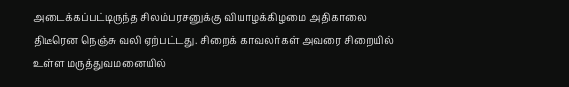அடைக்கப்பட்டிருந்த சிலம்பரசனுக்கு வியாழக்கிழமை அதிகாலை திடீரென நெஞ்சு வலி ஏற்பட்டது. சிறைக் காவலர்கள் அவரை சிறையில் உள்ள மருத்துவமனையில்